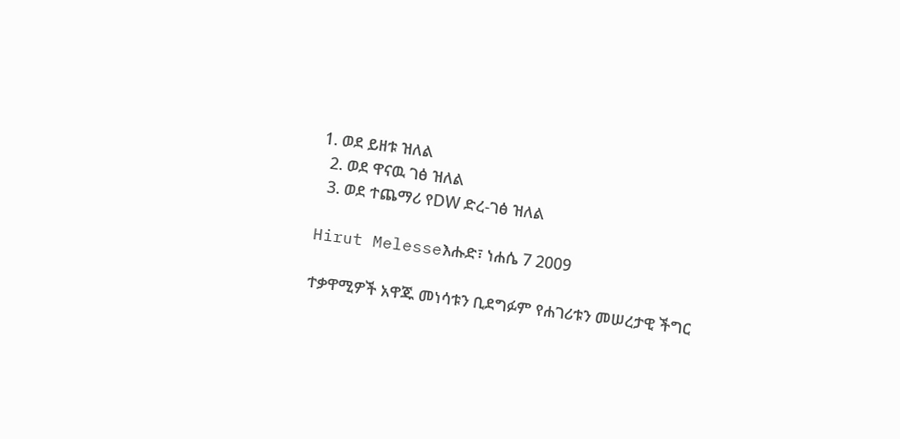1. ወደ ይዘቱ ዝለል
  2. ወደ ዋናዉ ገፅ ዝለል
  3. ወደ ተጨማሪ የDW ድረ-ገፅ ዝለል

Hirut Melesseእሑድ፣ ነሐሴ 7 2009

ተቃዋሚዎች አዋጁ መነሳቱን ቢደግፉም የሐገሪቱን መሠረታዊ ችግር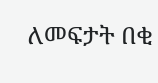ለመፍታት በቂ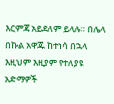እርምጃ አይደለም ይላሉ። በሌላ በኩል አዋጁ ከተነሳ በኋላ እዚህም እዚያም የተለያዩ አድማዎች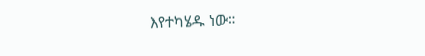እየተካሄዱ ነው።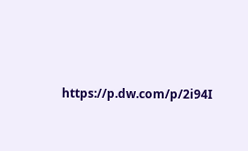https://p.dw.com/p/2i94I